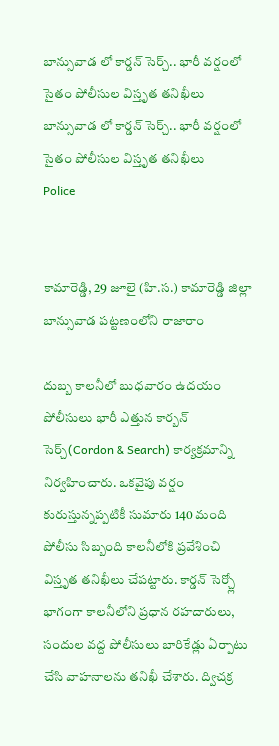బాన్సువాడ లో కార్డన్ సెర్చ్.. భారీ వర్షంలో సైతం పోలీసుల విస్తృత తనిఖీలు
బాన్సువాడ లో కార్డన్ సెర్చ్.. భారీ వర్షంలో సైతం పోలీసుల విస్తృత తనిఖీలు
Police


కామారెడ్డి, 29 జూలై (హి.స.) కామారెడ్డి జిల్లా బాన్సువాడ పట్టణంలోని రాజారాం

దుబ్బ కాలనీలో బుధవారం ఉదయం పోలీసులు భారీ ఎత్తున కార్బన్ సెర్చ్(Cordon & Search) కార్యక్రమాన్ని నిర్వహించారు. ఒకవైపు వర్షం కురుస్తున్నప్పటికీ సుమారు 140 మంది పోలీసు సిబ్బంది కాలనీలోకి ప్రవేశించి విస్తృత తనిఖీలు చేపట్టారు. కార్డన్ సెర్చ్లో భాగంగా కాలనీలోని ప్రధాన రహదారులు, సందుల వద్ద పోలీసులు బారికేడ్లు ఏర్పాటు చేసి వాహనాలను తనిఖీ చేశారు. ద్విచక్ర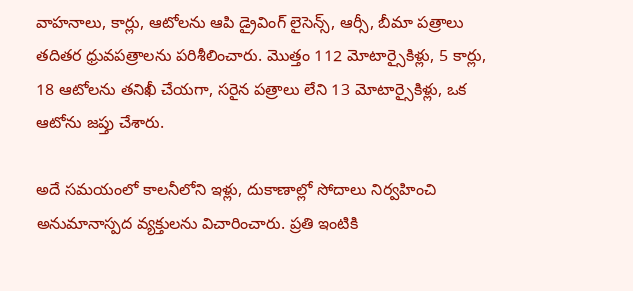వాహనాలు, కార్లు, ఆటోలను ఆపి డ్రైవింగ్ లైసెన్స్, ఆర్సీ, బీమా పత్రాలు తదితర ధ్రువపత్రాలను పరిశీలించారు. మొత్తం 112 మోటార్సైకిళ్లు, 5 కార్లు, 18 ఆటోలను తనిఖీ చేయగా, సరైన పత్రాలు లేని 13 మోటార్సైకిళ్లు, ఒక ఆటోను జప్తు చేశారు.

అదే సమయంలో కాలనీలోని ఇళ్లు, దుకాణాల్లో సోదాలు నిర్వహించి అనుమానాస్పద వ్యక్తులను విచారించారు. ప్రతి ఇంటికి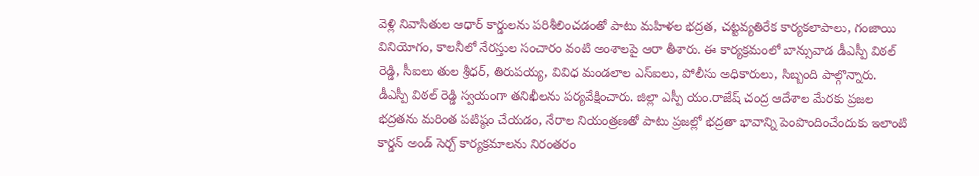వెళ్లి నివాసితుల ఆధార్ కార్డులను పరిశీలించడంతో పాటు మహిళల భద్రత, చట్టవ్యతిరేక కార్యకలాపాలు, గంజాయి వినియోగం, కాలనీలో నేరస్తుల సంచారం వంటి అంశాలపై ఆరా తీశారు. ఈ కార్యక్రమంలో బాన్సువాడ డీఎస్పీ విఠల్ రెడ్డి, సీఐలు తుల శ్రీధర్, తిరుపయ్య, వివిధ మండలాల ఎస్ఐలు, పోలీసు అధికారులు, సిబ్బంది పాల్గొన్నారు. డీఎస్పీ విఠల్ రెడ్డి స్వయంగా తనిఖీలను పర్యవేక్షించారు. జిల్లా ఎస్పీ యం.రాజేష్ చంద్ర ఆదేశాల మేరకు ప్రజల భద్రతను మరింత పటిష్ఠం చేయడం, నేరాల నియంత్రణతో పాటు ప్రజల్లో భద్రతా భావాన్ని పెంపొందించేందుకు ఇలాంటి కార్డన్ అండ్ సెర్చ్ కార్యక్రమాలను నిరంతరం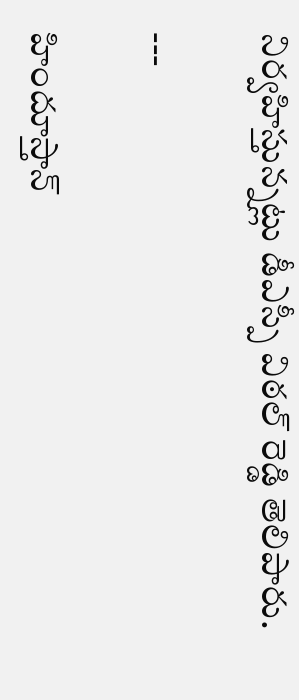నిర్వహిస్తున్నట్లు డీఎస్పీ విఠల్ రెడ్డి తెలిపారు.

---

హిందూస్తాన్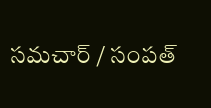సమచార్ / సంపత్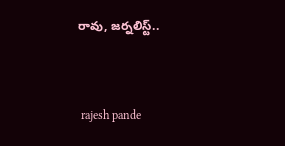రావు, జర్నలిస్ట్..


 rajesh pande